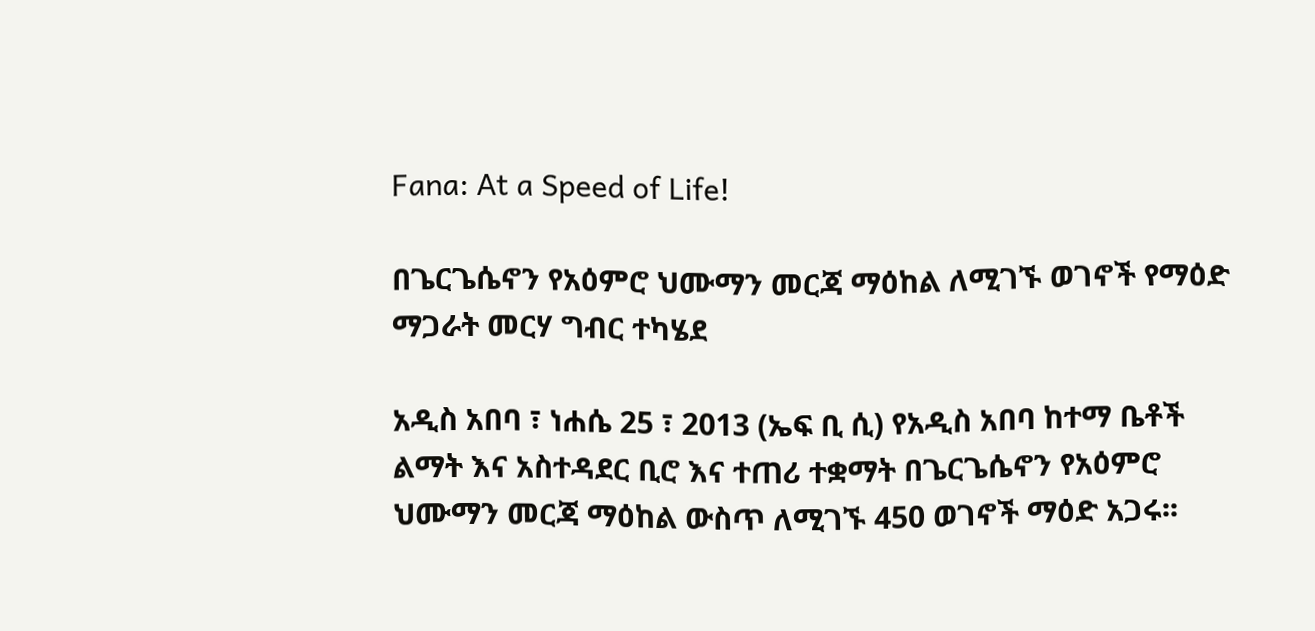Fana: At a Speed of Life!

በጌርጌሴኖን የአዕምሮ ህሙማን መርጃ ማዕከል ለሚገኙ ወገኖች የማዕድ ማጋራት መርሃ ግብር ተካሄደ

አዲስ አበባ ፣ ነሐሴ 25 ፣ 2013 (ኤፍ ቢ ሲ) የአዲስ አበባ ከተማ ቤቶች ልማት እና አስተዳደር ቢሮ እና ተጠሪ ተቋማት በጌርጌሴኖን የአዕምሮ ህሙማን መርጃ ማዕከል ውስጥ ለሚገኙ 450 ወገኖች ማዕድ አጋሩ፡፡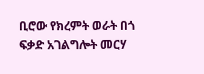ቢሮው የክረምት ወራት በጎ ፍቃድ አገልግሎት መርሃ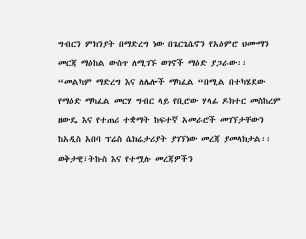ግብርን ምክንያት በማድረግ ነው በጌርጌሴኖን የአዕምሮ ህሙማን መርጃ ማዕከል ውስጥ ለሚገኙ ወገኖች ማዕድ ያጋራው፡፡
“መልካም ማድረግ እና ለሌሎች ማካፈል “በሚል በተካሄደው የማዕድ ማካፈል መርሃ ግብር ላይ የቢሮው ሃላፊ ዶክተር መስከረም ዘውዴ እና የተጠሪ ተቋማት ከፍተኛ አመራሮች መገኘታቸውን ከአዲስ አበባ ፕሬስ ሴክሬታሪያት ያገኘነው መረጃ ያመላክታል፡፡
ወቅታዊ፣ትኩስ እና የተሟሉ መረጃዎችን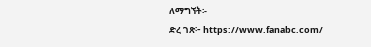ለማግኘት፡-
ድረ ገጽ፦ https://www.fanabc.com/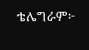ቴሌግራም፦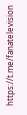https://t.me/fanatelevision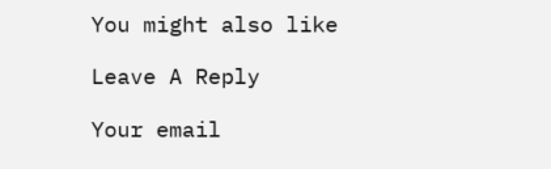You might also like

Leave A Reply

Your email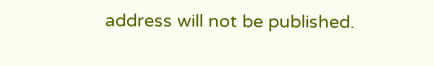address will not be published.